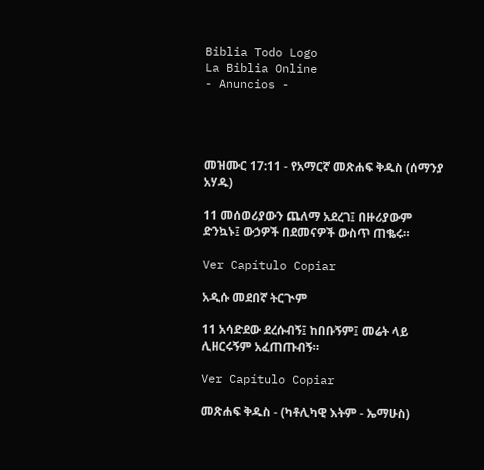Biblia Todo Logo
La Biblia Online
- Anuncios -




መዝሙር 17:11 - የአማርኛ መጽሐፍ ቅዱስ (ሰማንያ አሃዱ)

11 መሰወሪያውን ጨለማ አደረገ፤ በዙሪያውም ድንኳኑ፤ ውኃዎች በደመናዎች ውስጥ ጠቈሩ።

Ver Capítulo Copiar

አዲሱ መደበኛ ትርጒም

11 አሳድደው ደረሱብኝ፤ ከበቡኝም፤ መሬት ላይ ሊዘርሩኝም አፈጠጡብኝ።

Ver Capítulo Copiar

መጽሐፍ ቅዱስ - (ካቶሊካዊ እትም - ኤማሁስ)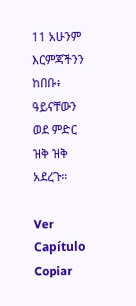11 አሁንም እርምጃችንን ከበቡ፥ ዓይናቸውን ወደ ምድር ዝቅ ዝቅ አደረጉ።

Ver Capítulo Copiar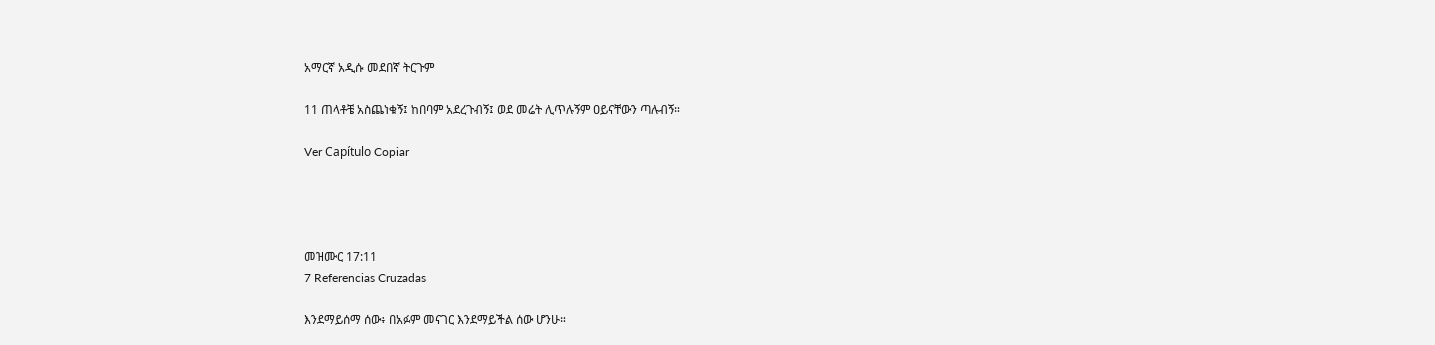አማርኛ አዲሱ መደበኛ ትርጉም

11 ጠላቶቼ አስጨነቁኝ፤ ከበባም አደረጉብኝ፤ ወደ መሬት ሊጥሉኝም ዐይናቸውን ጣሉብኝ።

Ver Capítulo Copiar




መዝሙር 17:11
7 Referencias Cruzadas

እንደማይሰማ ሰው፥ በአፉም መናገር እንደማይችል ሰው ሆንሁ።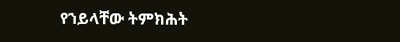የኀይላቸው ትምክሕት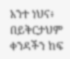አንተ ነህና፥ በይቅርታህም ቀንዳችን ከፍ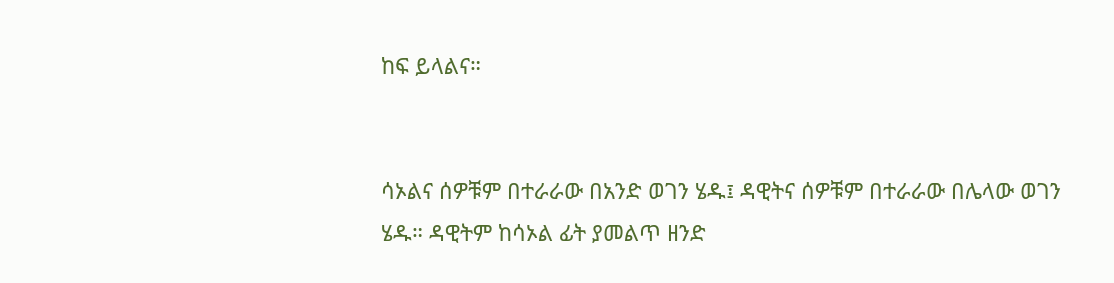ከፍ ይላልና።


ሳኦልና ሰዎቹም በተራራው በአንድ ወገን ሄዱ፤ ዳዊትና ሰዎቹም በተራራው በሌላው ወገን ሄዱ። ዳዊትም ከሳኦል ፊት ያመልጥ ዘንድ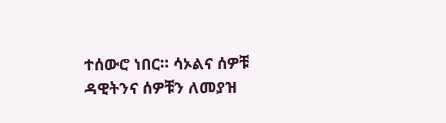ተሰውሮ ነበር። ሳኦልና ሰዎቹ ዳዊትንና ሰዎቹን ለመያዝ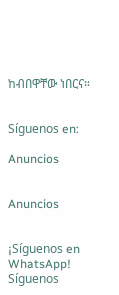ከብበዋቸው ነበርና።


Síguenos en:

Anuncios


Anuncios


¡Síguenos en WhatsApp! Síguenos